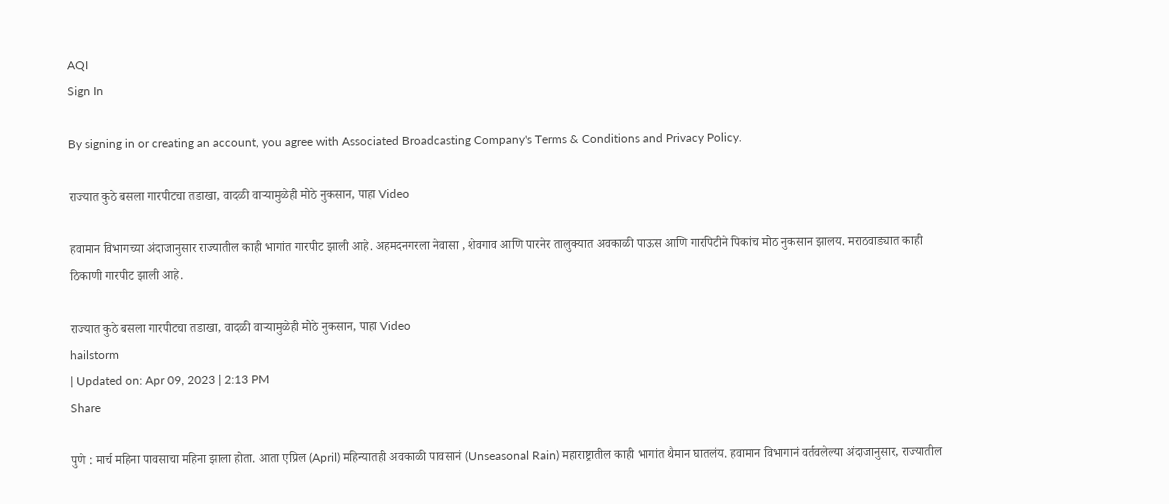AQI
Sign In

By signing in or creating an account, you agree with Associated Broadcasting Company's Terms & Conditions and Privacy Policy.

राज्यात कुठे बसला गारपीटचा तडाखा, वादळी वाऱ्यामुळेही मोठे नुकसान, पाहा Video

हवामान विभागच्या अंदाजानुसार राज्यातील काही भागांत गारपीट झाली आहे. अहमदनगरला नेवासा , शेवगाव आणि पारनेर तालुक्यात अवकाळी पाऊस आणि गारपिटीने पिकांच मोठ नुकसान झालय. मराठवाड्यात काही ठिकाणी गारपीट झाली आहे.

राज्यात कुठे बसला गारपीटचा तडाखा, वादळी वाऱ्यामुळेही मोठे नुकसान, पाहा Video
hailstorm
| Updated on: Apr 09, 2023 | 2:13 PM
Share

पुणे : मार्च महिना पावसाचा महिना झाला होता. आता एप्रिल (April) महिन्यातही अवकाळी पावसानं (Unseasonal Rain) महाराष्ट्रातील काही भागांत थैमान घातलंय. हवामान विभागानं वर्तवलेल्या अंदाजानुसार, राज्यातील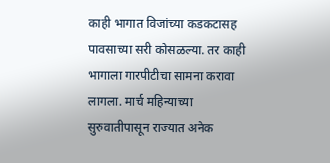काही भागात विजांच्या कडकटासह पावसाच्या सरी कोसळल्या. तर काही भागाला गारपीटीचा सामना करावा लागला. मार्च महिन्याच्या सुरुवातीपासून राज्यात अनेक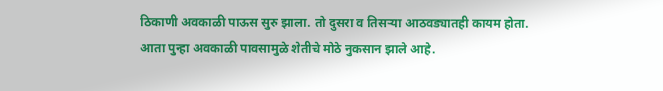ठिकाणी अवकाळी पाऊस सुरु झाला. तो दुसरा व तिसऱ्या आठवड्यातही कायम होता. आता पुन्हा अवकाळी पावसामुळे शेतीचे मोठे नुकसान झाले आहे.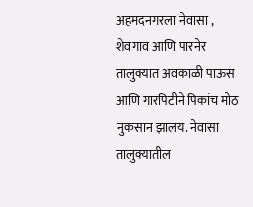अहमदनगरला नेवासा , शेवगाव आणि पारनेर तालुक्यात अवकाळी पाऊस आणि गारपिटीने पिकांच मोठ नुकसान झालय. नेवासा तालुक्यातील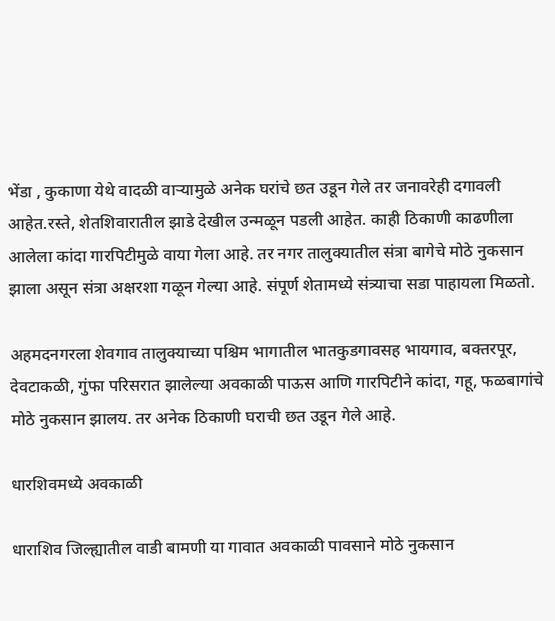भेंडा , कुकाणा येथे वादळी वाऱ्यामुळे अनेक घरांचे छत उडून गेले तर जनावरेही दगावली आहेत.रस्ते, शेतशिवारातील झाडे देखील उन्मळून पडली आहेत. काही ठिकाणी काढणीला आलेला कांदा गारपिटीमुळे वाया गेला आहे. तर नगर तालुक्यातील संत्रा बागेचे मोठे नुकसान झाला असून संत्रा अक्षरशा गळून गेल्या आहे. संपूर्ण शेतामध्ये संत्र्याचा सडा पाहायला मिळतो.

अहमदनगरला शेवगाव तालुक्याच्या पश्चिम भागातील भातकुडगावसह भायगाव, बक्तरपूर, देवटाकळी, गुंफा परिसरात झालेल्या अवकाळी पाऊस आणि गारपिटीने कांदा, गहू, फळबागांचे मोठे नुकसान झालय. तर अनेक ठिकाणी घराची छत उडून गेले आहे.

धारशिवमध्ये अवकाळी

धाराशिव जिल्ह्यातील वाडी बामणी या गावात अवकाळी पावसाने मोठे नुकसान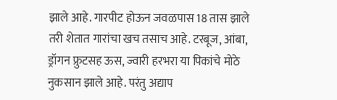झाले आहे. गारपीट होऊन जवळपास 18 तास झाले तरी शेतात गारांचा खच तसाच आहे. टरबूज, आंबा, ड्रॉगन फ्रुटसह ऊस, ज्वारी हरभरा या पिकांचे मोठे नुकसान झाले आहे. परंतु अद्याप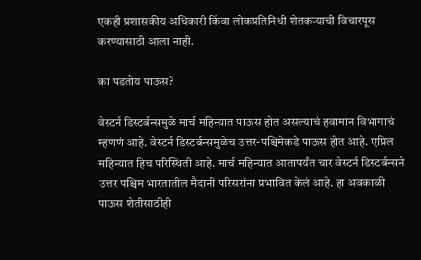एकही प्रशासकीय अधिकारी किंवा लोकप्रतिनिधी शेतकऱ्याची विचारपूस करण्यासाठी आला नाही.

का पडतोय पाऊस?

वेस्टर्न डिस्टर्बन्समुळे मार्च महिन्यात पाऊस होत असल्याचं हवामान विभागाचं म्हणणं आहे. वेस्टर्न डिस्टर्बन्समुळेच उत्तर-पश्चिमेकडे पाऊस होत आहे. एप्रिल महिन्यात हिच परिस्थिती आहे. मार्च महिन्यात आतापर्यंत चार वेस्टर्न डिस्टर्बन्सने उत्तर पश्चिम भारतातील मैदानी परिसरांना प्रभावित केलं आहे. हा अवकाळी पाऊस शेतीसाठीही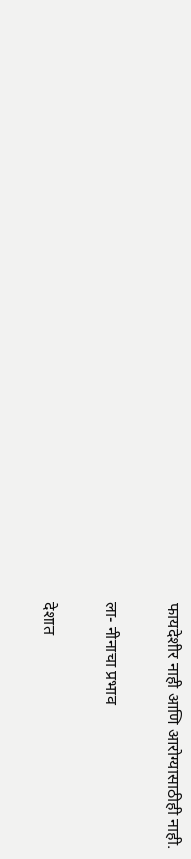फायदेशीर नाही आणि आरोग्यासाठीही नाही.

ला- नीनाचा प्रभाव

देशात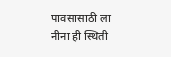पावसासाठी ला नीना ही स्थिती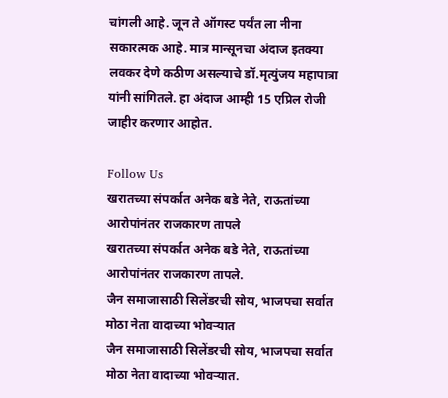चांगली आहे. जून ते ऑगस्ट पर्यंत ला नीना सकारत्मक आहे. मात्र मान्सूनचा अंदाज इतक्या लवकर देणे कठीण असल्याचे डॉ.मृत्युंजय महापात्रा यांनी सांगितले. हा अंदाज आम्ही 15 एप्रिल रोजी जाहीर करणार आहोत.

Follow Us
खरातच्या संपर्कात अनेक बडे नेते, राऊतांच्या आरोपांनंतर राजकारण तापले
खरातच्या संपर्कात अनेक बडे नेते, राऊतांच्या आरोपांनंतर राजकारण तापले.
जैन समाजासाठी सिलेंडरची सोय, भाजपचा सर्वात मोठा नेता वादाच्या भोवऱ्यात
जैन समाजासाठी सिलेंडरची सोय, भाजपचा सर्वात मोठा नेता वादाच्या भोवऱ्यात.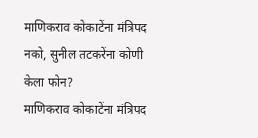माणिकराव कोकाटेंना मंत्रिपद नको, सुनील तटकरेंना कोणी केला फोन?
माणिकराव कोकाटेंना मंत्रिपद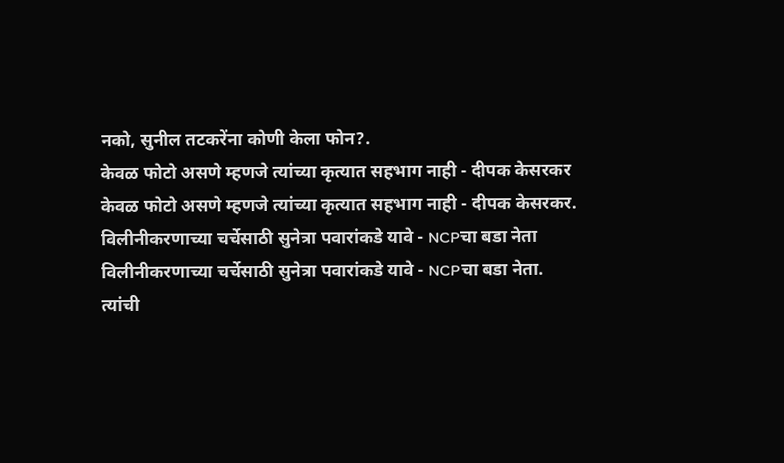नको, सुनील तटकरेंना कोणी केला फोन?.
केवळ फोटो असणे म्हणजे त्यांच्या कृत्यात सहभाग नाही - दीपक केसरकर
केवळ फोटो असणे म्हणजे त्यांच्या कृत्यात सहभाग नाही - दीपक केसरकर.
विलीनीकरणाच्या चर्चेसाठी सुनेत्रा पवारांकडे यावे - NCPचा बडा नेता
विलीनीकरणाच्या चर्चेसाठी सुनेत्रा पवारांकडे यावे - NCPचा बडा नेता.
त्यांची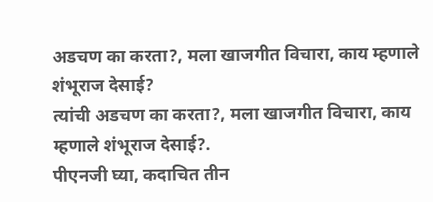अडचण का करता?, मला खाजगीत विचारा, काय म्हणाले शंभूराज देसाई?
त्यांची अडचण का करता?, मला खाजगीत विचारा, काय म्हणाले शंभूराज देसाई?.
पीएनजी घ्या, कदाचित तीन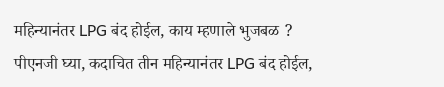महिन्यानंतर LPG बंद होईल, काय म्हणाले भुजबळ ?
पीएनजी घ्या, कदाचित तीन महिन्यानंतर LPG बंद होईल,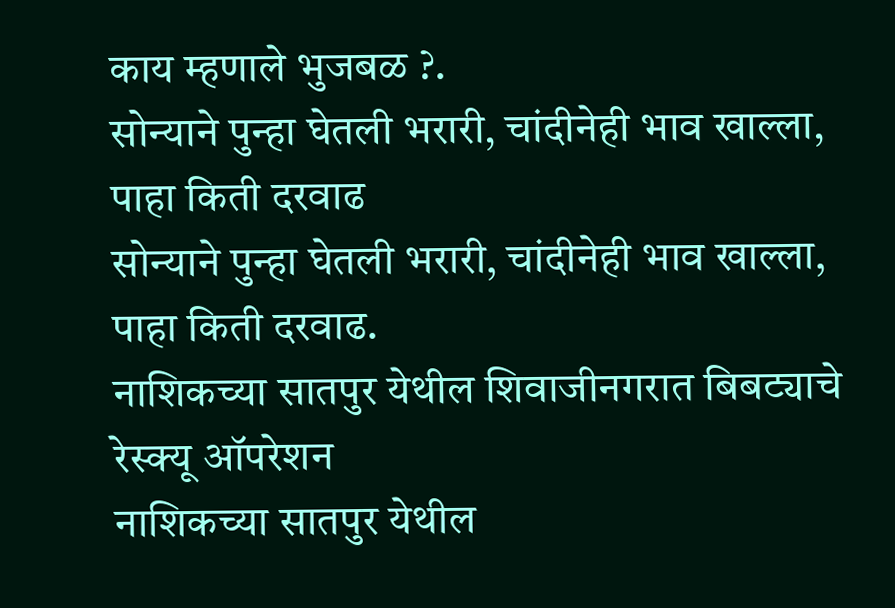काय म्हणाले भुजबळ ?.
सोन्याने पुन्हा घेतली भरारी, चांदीनेही भाव खाल्ला, पाहा किती दरवाढ
सोन्याने पुन्हा घेतली भरारी, चांदीनेही भाव खाल्ला, पाहा किती दरवाढ.
नाशिकच्या सातपुर येथील शिवाजीनगरात बिबट्याचे रेस्क्यू ऑपरेशन
नाशिकच्या सातपुर येथील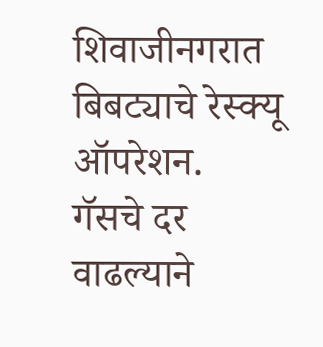शिवाजीनगरात बिबट्याचे रेस्क्यू ऑपरेशन.
गॅसचे दर वाढल्याने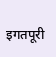इगतपूरी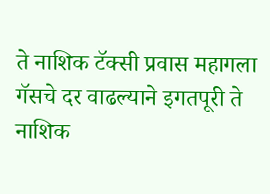ते नाशिक टॅक्सी प्रवास महागला
गॅसचे दर वाढल्याने इगतपूरी ते नाशिक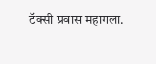टॅक्सी प्रवास महागला.